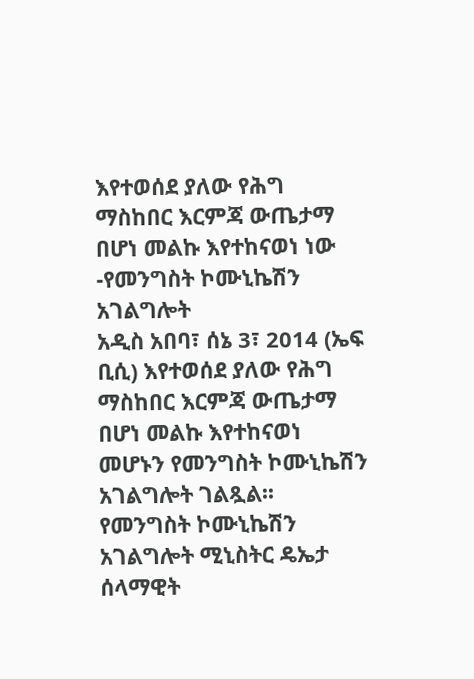እየተወሰደ ያለው የሕግ ማስከበር እርምጃ ውጤታማ በሆነ መልኩ እየተከናወነ ነው -የመንግስት ኮሙኒኬሽን አገልግሎት
አዲስ አበባ፣ ሰኔ 3፣ 2014 (ኤፍ ቢሲ) እየተወሰደ ያለው የሕግ ማስከበር እርምጃ ውጤታማ በሆነ መልኩ እየተከናወነ መሆኑን የመንግስት ኮሙኒኬሽን አገልግሎት ገልጿል፡፡
የመንግስት ኮሙኒኬሽን አገልግሎት ሚኒስትር ዴኤታ ሰላማዊት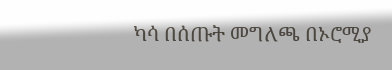ካሳ በሰጡት መግለጫ በኦሮሚያ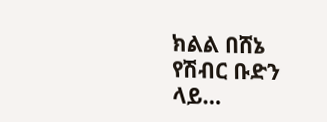ክልል በሸኔ የሽብር ቡድን ላይ…